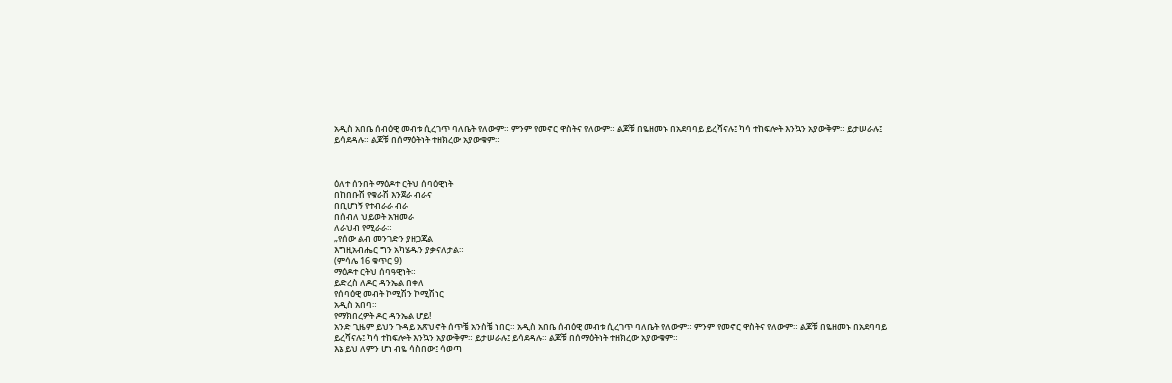አዲስ አበቤ ሰብዕዊ መብቱ ሲረገጥ ባለቤት የለውም። ምንም የመኖር ዋስትና የለውም። ልጆቹ በዬዘመኑ በአደባባይ ይረሻናሉ፤ ካሳ ተከፍሎት እንኳን አያውቅም። ይታሠራሉ፤ ይሳደዳሉ። ልጆቹ በሰማዕትነት ተዘክረው አያውቁም።



ዕለተ ሰንበት ማዕዶተ ርትህ ሰባዕዊነት
በከበቡሽ የቁራሽ እንጀራ ብራና
በቢሆነኝ የተብራራ ብራ
በሰብለ ህይወት አዝመራ
ለራህብ የሚራራ።
„የሰው ልብ መንገድን ያዘጋጃል
እግዚአብሔር ግን አካሄዱን ያቃናለታል።
(ምሳሌ 16 ቁጥር 9)
ማዕዶተ ርትህ ሰባዓዊነት።
ይድረስ ለዶር ዳንኤል በቀለ
የሰባዕዊ መብት ኮሚሽን ኮሚሽነር
አዲስ አበባ።
የማክበረዎት ዶር ዳንኤል ሆይ!
አንድ ጊዜም ይህን ጉዳይ አጽህኖት ሰጥቼ አንስቼ ነበር። አዲስ አበቤ ሰብዕዊ መብቱ ሲረገጥ ባለቤት የለውም። ምንም የመኖር ዋስትና የለውም። ልጆቹ በዬዘመኑ በአደባባይ ይረሻናሉ፤ ካሳ ተከፍሎት እንኳን አያውቅም። ይታሠራሉ፤ ይሳደዳሉ። ልጆቹ በሰማዕትነት ተዘክረው አያውቁም።
እኔ ይህ ለምን ሆነ ብዬ ሳስበው፤ ሳወጣ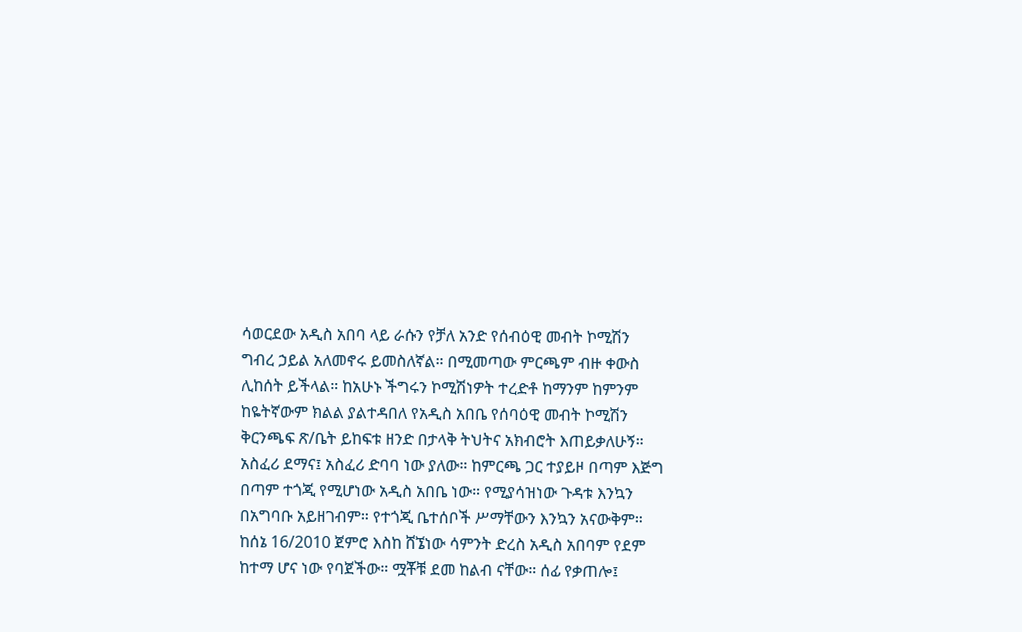ሳወርደው አዲስ አበባ ላይ ራሱን የቻለ አንድ የሰብዕዊ መብት ኮሚሽን ግብረ ኃይል አለመኖሩ ይመስለኛል። በሚመጣው ምርጫም ብዙ ቀውስ ሊከሰት ይችላል። ከአሁኑ ችግሩን ኮሚሽነዎት ተረድቶ ከማንም ከምንም ከዬትኛውም ክልል ያልተዳበለ የአዲስ አበቤ የሰባዕዊ መብት ኮሚሽን ቅርንጫፍ ጽ/ቤት ይከፍቱ ዘንድ በታላቅ ትህትና አክብሮት እጠይቃለሁኝ።
አስፈሪ ደማና፤ አስፈሪ ድባባ ነው ያለው። ከምርጫ ጋር ተያይዞ በጣም እጅግ በጣም ተጎጂ የሚሆነው አዲስ አበቤ ነው። የሚያሳዝነው ጉዳቱ እንኳን በአግባቡ አይዘገብም። የተጎጂ ቤተሰቦች ሥማቸውን እንኳን አናውቅም።
ከሰኔ 16/2010 ጀምሮ እስከ ሸኜነው ሳምንት ድረስ አዲስ አበባም የደም ከተማ ሆና ነው የባጀችው። ሟቾቹ ደመ ከልብ ናቸው። ሰፊ የቃጠሎ፤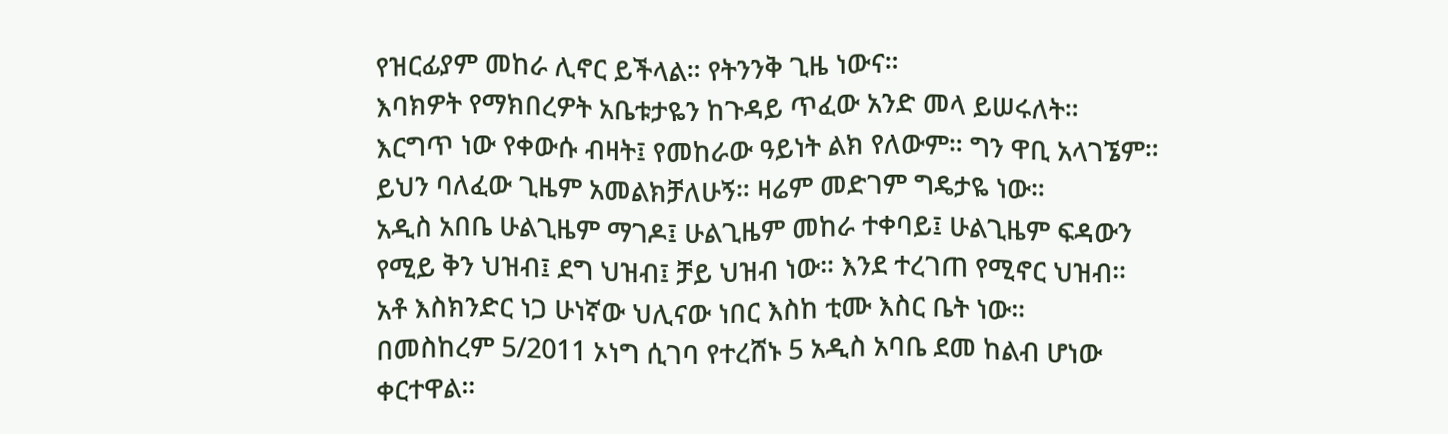የዝርፊያም መከራ ሊኖር ይችላል። የትንንቅ ጊዜ ነውና።
እባክዎት የማክበረዎት አቤቱታዬን ከጉዳይ ጥፈው አንድ መላ ይሠሩለት። እርግጥ ነው የቀውሱ ብዛት፤ የመከራው ዓይነት ልክ የለውም። ግን ዋቢ አላገኜም። ይህን ባለፈው ጊዜም አመልክቻለሁኝ። ዛሬም መድገም ግዴታዬ ነው።
አዲስ አበቤ ሁልጊዜም ማገዶ፤ ሁልጊዜም መከራ ተቀባይ፤ ሁልጊዜም ፍዳውን የሚይ ቅን ህዝብ፤ ደግ ህዝብ፤ ቻይ ህዝብ ነው። እንደ ተረገጠ የሚኖር ህዝብ። አቶ እስክንድር ነጋ ሁነኛው ህሊናው ነበር እስከ ቲሙ እስር ቤት ነው።
በመስከረም 5/2011 ኦነግ ሲገባ የተረሸኑ 5 አዲስ አባቤ ደመ ከልብ ሆነው ቀርተዋል።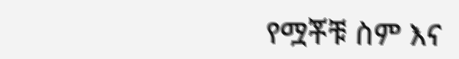የሟቾቹ ስም እና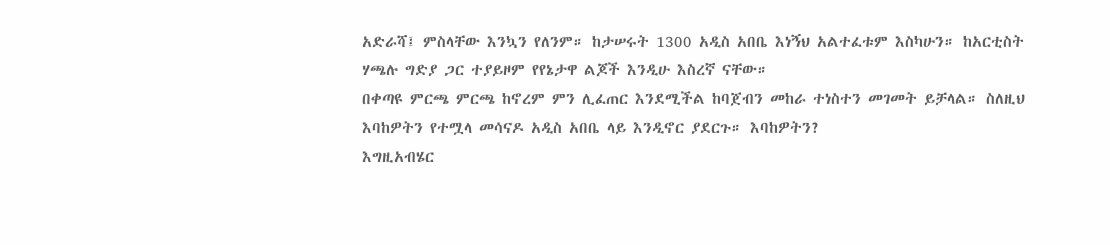አድራሻ፤ ምስላቸው እንኳን የለንም። ከታሠሩት 1300 አዲስ አበቤ እነኝህ አልተፈቱም እስካሁን። ከአርቲስት ሃጫሉ ግድያ ጋር ተያይዞም የየኔታዋ ልጆች እንዲሁ እስረኛ ናቸው።
በቀጣዩ ምርጫ ምርጫ ከኖረም ምን ሊፈጠር እንደሚችል ከባጀብን መከራ ተነስተን መገመት ይቻላል። ስለዚህ እባከዎትን የተሟላ መሳናዶ አዲስ አበቤ ላይ እንዲኖር ያደርጉ። እባከዎትን?
እግዚአብሄር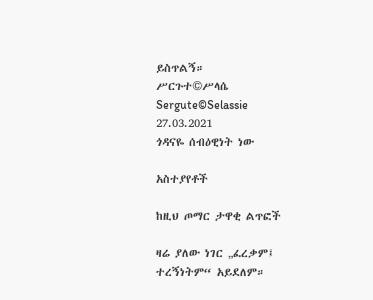ይስጥልኝ።
ሥርጉተ©ሥላሴ
Sergute©Selassie
27.03.2021
ጎዳናዬ ሰብዕዊነት ነው

አስተያየቶች

ከዚህ ጦማር ታዋቂ ልጥፎች

ዛሬ ያለው ነገር „ፈረቃም፤ ተረኝነትም“ አይደለም።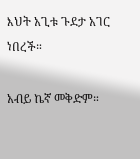እህት አጊቱ ጉደታ አገር ነበረች።

አብይ ኬኛ መቅድም።